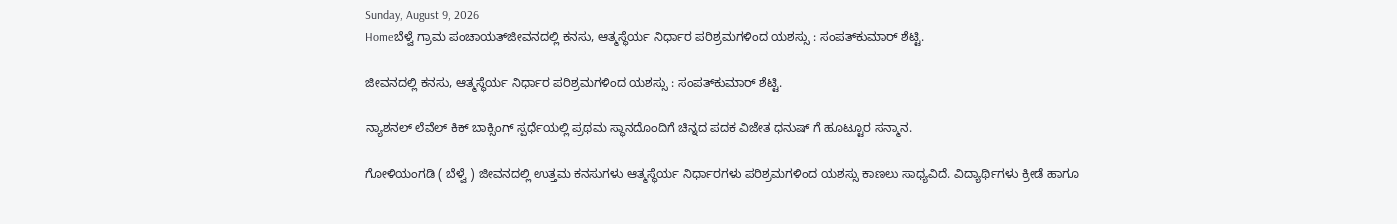Sunday, August 9, 2026
Homeಬೆಳ್ವೆ ಗ್ರಾಮ ಪಂಚಾಯತ್‌ಜೀವನದಲ್ಲಿ ಕನಸು, ಆತ್ಮಸ್ಥೆರ್ಯ ನಿರ್ಧಾರ ಪರಿಶ್ರಮಗಳಿಂದ ಯಶಸ್ಸು : ಸಂಪತ್‌ಕುಮಾರ್ ಶೆಟ್ಟಿ.

ಜೀವನದಲ್ಲಿ ಕನಸು, ಆತ್ಮಸ್ಥೆರ್ಯ ನಿರ್ಧಾರ ಪರಿಶ್ರಮಗಳಿಂದ ಯಶಸ್ಸು : ಸಂಪತ್‌ಕುಮಾರ್ ಶೆಟ್ಟಿ.

ನ್ಯಾಶನಲ್ ಲೆವೆಲ್ ಕಿಕ್ ಬಾಕ್ಸಿಂಗ್ ಸ್ಪರ್ಧೆಯಲ್ಲಿ ಪ್ರಥಮ ಸ್ಥಾನದೊಂದಿಗೆ ಚಿನ್ನದ ಪದಕ ವಿಜೇತ ಧನುಷ್ ಗೆ ಹೂಟ್ಟೂರ ಸನ್ಮಾನ.

ಗೋಳಿಯಂಗಡಿ ( ಬೆಳ್ವೆ ) ಜೀವನದಲ್ಲಿ ಉತ್ತಮ ಕನಸುಗಳು ಆತ್ಮಸ್ಥೆರ್ಯ ನಿರ್ಧಾರಗಳು ಪರಿಶ್ರಮಗಳಿಂದ ಯಶಸ್ಸು ಕಾಣಲು ಸಾಧ್ಯವಿದೆ. ವಿದ್ಯಾರ್ಥಿಗಳು ಕ್ರೀಡೆ ಹಾಗೂ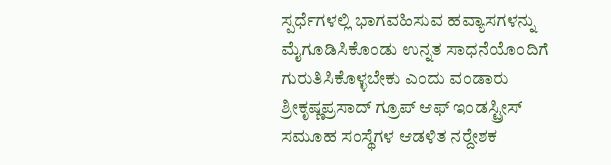ಸ್ಪರ್ಧೆಗಳಲ್ಲಿ ಭಾಗವಹಿಸುವ ಹವ್ಯಾಸಗಳನ್ನು ಮೈಗೂಡಿಸಿಕೊಂಡು ಉನ್ನತ ಸಾಧನೆಯೊಂದಿಗೆ ಗುರುತಿಸಿಕೊಳ್ಳಬೇಕು ಎಂದು ವಂಡಾರು ಶ್ರೀಕೃಷ್ಣಪ್ರಸಾದ್ ಗ್ರೂಪ್ ಆಫ್ ಇಂಡಸ್ಟ್ರೀಸ್ ಸಮೂಹ ಸಂಸ್ಥೆಗಳ ಆಡಳಿತ ನರ‍್ದೇಶಕ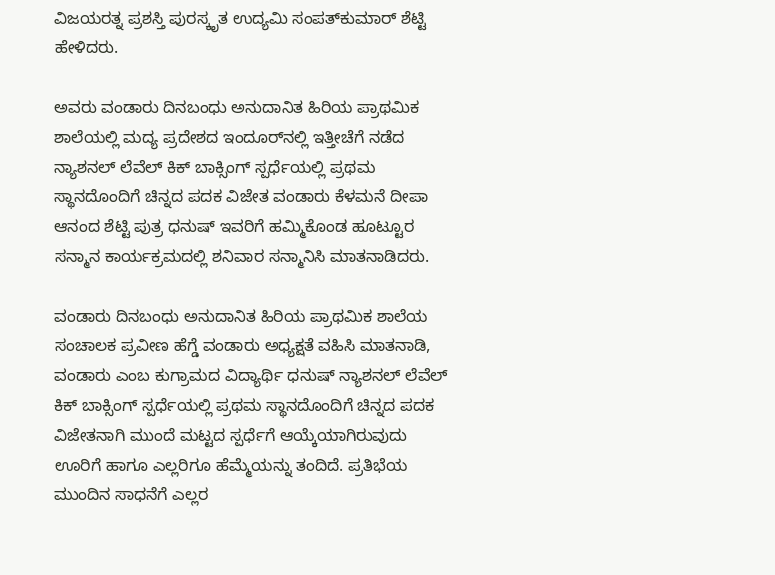ವಿಜಯರತ್ನ ಪ್ರಶಸ್ತಿ ಪುರಸ್ಕೃತ ಉದ್ಯಮಿ ಸಂಪತ್‌ಕುಮಾರ್ ಶೆಟ್ಟಿ ಹೇಳಿದರು.

ಅವರು ವಂಡಾರು ದಿನಬಂಧು ಅನುದಾನಿತ ಹಿರಿಯ ಪ್ರಾಥಮಿಕ ಶಾಲೆಯಲ್ಲಿ ಮದ್ಯ ಪ್ರದೇಶದ ಇಂದೂರ್‌ನಲ್ಲಿ ಇತ್ತೀಚೆಗೆ ನಡೆದ ನ್ಯಾಶನಲ್ ಲೆವೆಲ್ ಕಿಕ್ ಬಾಕ್ಸಿಂಗ್ ಸ್ಪರ್ಧೆಯಲ್ಲಿ ಪ್ರಥಮ ಸ್ಥಾನದೊಂದಿಗೆ ಚಿನ್ನದ ಪದಕ ವಿಜೇತ ವಂಡಾರು ಕೆಳಮನೆ ದೀಪಾ ಆನಂದ ಶೆಟ್ಟಿ ಪುತ್ರ ಧನುಷ್ ಇವರಿಗೆ ಹಮ್ಮಿಕೊಂಡ ಹೂಟ್ಟೂರ ಸನ್ಮಾನ ಕಾರ್ಯಕ್ರಮದಲ್ಲಿ ಶನಿವಾರ ಸನ್ಮಾನಿಸಿ ಮಾತನಾಡಿದರು.

ವಂಡಾರು ದಿನಬಂಧು ಅನುದಾನಿತ ಹಿರಿಯ ಪ್ರಾಥಮಿಕ ಶಾಲೆಯ ಸಂಚಾಲಕ ಪ್ರವೀಣ ಹೆಗ್ಡೆ ವಂಡಾರು ಅಧ್ಯಕ್ಷತೆ ವಹಿಸಿ ಮಾತನಾಡಿ, ವಂಡಾರು ಎಂಬ ಕುಗ್ರಾಮದ ವಿದ್ಯಾರ್ಥಿ ಧನುಷ್ ನ್ಯಾಶನಲ್ ಲೆವೆಲ್ ಕಿಕ್ ಬಾಕ್ಸಿಂಗ್ ಸ್ಪರ್ಧೆಯಲ್ಲಿ ಪ್ರಥಮ ಸ್ಥಾನದೊಂದಿಗೆ ಚಿನ್ನದ ಪದಕ ವಿಜೇತನಾಗಿ ಮುಂದೆ ಮಟ್ಟದ ಸ್ಪರ್ಧೆಗೆ ಆಯ್ಕೆಯಾಗಿರುವುದು ಊರಿಗೆ ಹಾಗೂ ಎಲ್ಲರಿಗೂ ಹೆಮ್ಮೆಯನ್ನು ತಂದಿದೆ. ಪ್ರತಿಭೆಯ ಮುಂದಿನ ಸಾಧನೆಗೆ ಎಲ್ಲರ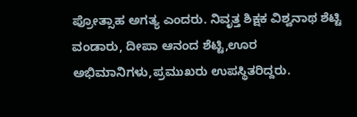ಪ್ರೋತ್ಸಾಹ ಅಗತ್ಯ ಎಂದರು. ನಿವೃತ್ತ ಶಿಕ್ಷಕ ವಿಶ್ವನಾಥ ಶೆಟ್ಟಿ ವಂಡಾರು, ದೀಪಾ ಆನಂದ ಶೆಟ್ಟಿ,ಊರ ಅಭಿಮಾನಿಗಳು,ಪ್ರಮುಖರು ಉಪಸ್ಥಿತರಿದ್ದರು.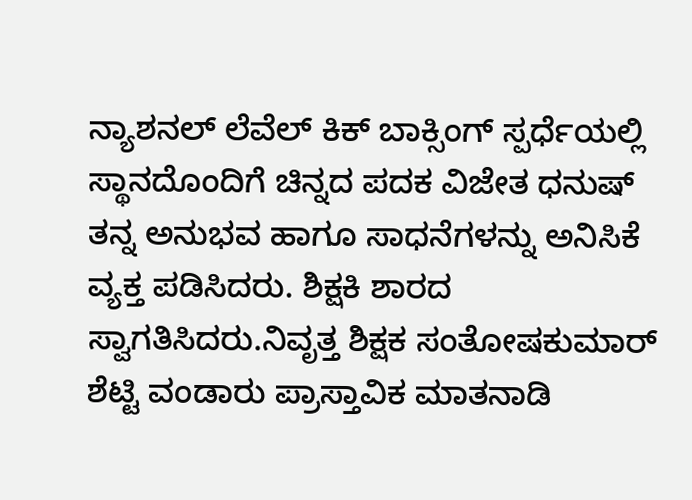ನ್ಯಾಶನಲ್ ಲೆವೆಲ್ ಕಿಕ್ ಬಾಕ್ಸಿಂಗ್ ಸ್ಪರ್ಧೆಯಲ್ಲಿ ಸ್ಥಾನದೊಂದಿಗೆ ಚಿನ್ನದ ಪದಕ ವಿಜೇತ ಧನುಷ್ ತನ್ನ ಅನುಭವ ಹಾಗೂ ಸಾಧನೆಗಳನ್ನು ಅನಿಸಿಕೆ ವ್ಯಕ್ತ ಪಡಿಸಿದರು. ಶಿಕ್ಷಕಿ ಶಾರದ ಸ್ವಾಗತಿಸಿದರು.ನಿವೃತ್ತ ಶಿಕ್ಷಕ ಸಂತೋಷಕುಮಾರ್ ಶೆಟ್ಟಿ ವಂಡಾರು ಪ್ರಾಸ್ತಾವಿಕ ಮಾತನಾಡಿ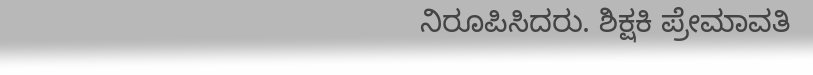ನಿರೂಪಿಸಿದರು. ಶಿಕ್ಷಕಿ ಪ್ರೇಮಾವತಿ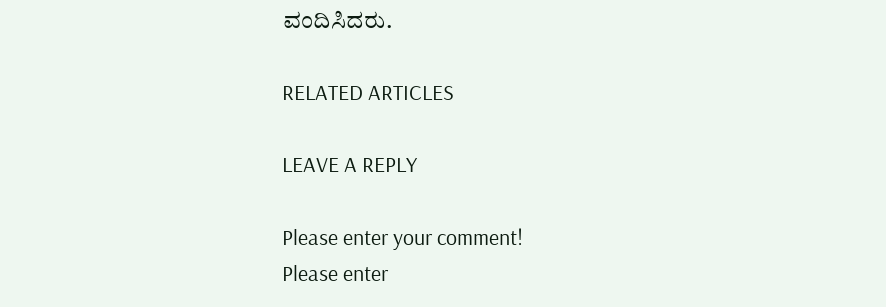ವಂದಿಸಿದರು.

RELATED ARTICLES

LEAVE A REPLY

Please enter your comment!
Please enter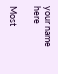your name here

Most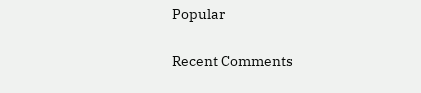Popular

Recent Comments